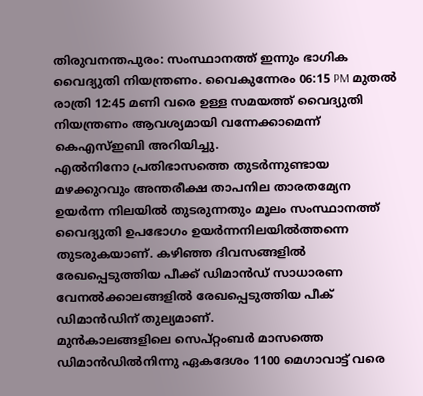തിരുവനന്തപുരം: സംസ്ഥാനത്ത് ഇന്നും ഭാഗിക വൈദ്യുതി നിയന്ത്രണം. വൈകുന്നേരം 06:15 PM മുതൽ രാത്രി 12:45 മണി വരെ ഉള്ള സമയത്ത് വൈദ്യുതി നിയന്ത്രണം ആവശ്യമായി വന്നേക്കാമെന്ന് കെഎസ്ഇബി അറിയിച്ചു.
എൽനിനോ പ്രതിഭാസത്തെ തുടർന്നുണ്ടായ മഴക്കുറവും അന്തരീക്ഷ താപനില താരതമ്യേന ഉയർന്ന നിലയിൽ തുടരുന്നതും മൂലം സംസ്ഥാനത്ത് വൈദ്യുതി ഉപഭോഗം ഉയർന്നനിലയിൽത്തന്നെ തുടരുകയാണ്. കഴിഞ്ഞ ദിവസങ്ങളിൽ രേഖപ്പെടുത്തിയ പീക്ക് ഡിമാൻഡ് സാധാരണ വേനൽക്കാലങ്ങളിൽ രേഖപ്പെടുത്തിയ പീക് ഡിമാൻഡിന് തുല്യമാണ്.
മുൻകാലങ്ങളിലെ സെപ്റ്റംബർ മാസത്തെ ഡിമാൻഡിൽനിന്നു ഏകദേശം 1100 മെഗാവാട്ട് വരെ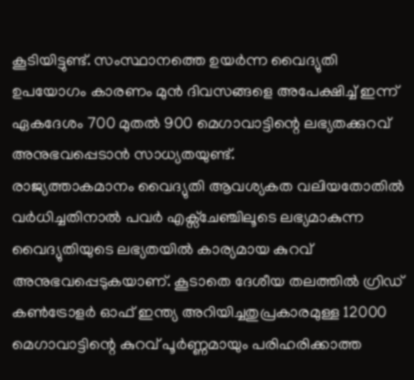കൂടിയിട്ടുണ്ട്. സംസ്ഥാനത്തെ ഉയർന്ന വൈദ്യുതി ഉപയോഗം കാരണം മുൻ ദിവസങ്ങളെ അപേക്ഷിച്ച് ഇന്ന് ഏകദേശം 700 മുതൽ 900 മെഗാവാട്ടിന്റെ ലഭ്യതക്കുറവ് അനുഭവപ്പെടാൻ സാധ്യതയുണ്ട്.
രാജ്യത്താകമാനം വൈദ്യുതി ആവശ്യകത വലിയതോതിൽ വർധിച്ചതിനാൽ പവർ എക്സ്ചേഞ്ചിലൂടെ ലഭ്യമാകുന്ന വൈദ്യുതിയുടെ ലഭ്യതയിൽ കാര്യമായ കുറവ് അനുഭവപ്പെടുകയാണ്. കൂടാതെ ദേശീയ തലത്തിൽ ഗ്രിഡ് കൺട്രോളർ ഓഫ് ഇന്ത്യ അറിയിച്ചതുപ്രകാരമുള്ള 12000 മെഗാവാട്ടിന്റെ കുറവ് പൂർണ്ണമായും പരിഹരിക്കാത്ത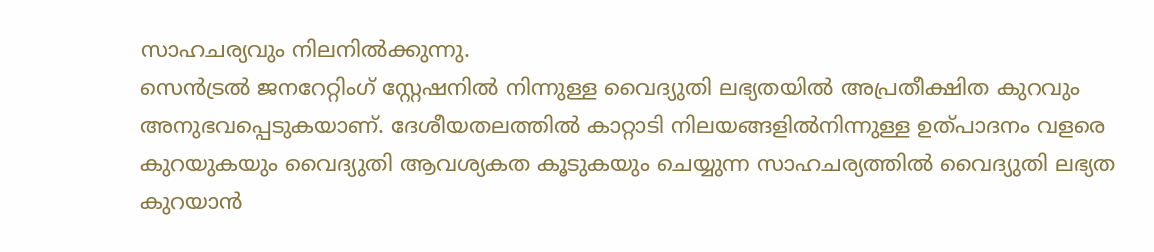സാഹചര്യവും നിലനിൽക്കുന്നു.
സെൻട്രൽ ജനറേറ്റിംഗ് സ്റ്റേഷനിൽ നിന്നുള്ള വൈദ്യുതി ലഭ്യതയിൽ അപ്രതീക്ഷിത കുറവും അനുഭവപ്പെടുകയാണ്. ദേശീയതലത്തിൽ കാറ്റാടി നിലയങ്ങളിൽനിന്നുള്ള ഉത്പാദനം വളരെ കുറയുകയും വൈദ്യുതി ആവശ്യകത കൂടുകയും ചെയ്യുന്ന സാഹചര്യത്തിൽ വൈദ്യുതി ലഭ്യത കുറയാൻ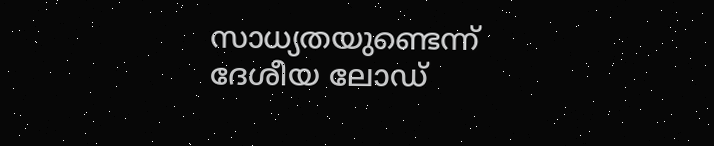സാധ്യതയുണ്ടെന്ന് ദേശീയ ലോഡ്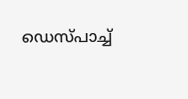ഡെസ്പാച്ച്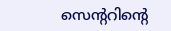സെൻ്ററിൻ്റെ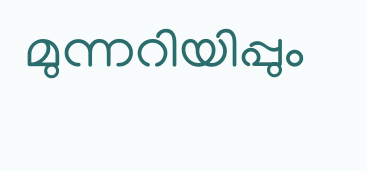മുന്നറിയിപ്പും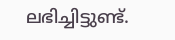ലഭിച്ചിട്ടുണ്ട്.